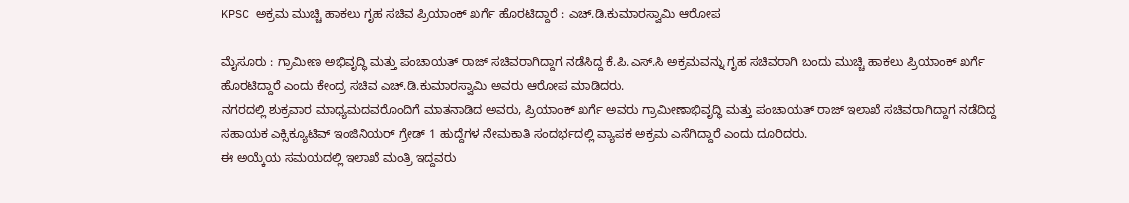KPSC ಅಕ್ರಮ ಮುಚ್ಚಿ ಹಾಕಲು ಗೃಹ ಸಚಿವ ಪ್ರಿಯಾಂಕ್ ಖರ್ಗೆ ಹೊರಟಿದ್ದಾರೆ : ಎಚ್.ಡಿ.ಕುಮಾರಸ್ವಾಮಿ ಆರೋಪ

ಮೈಸೂರು : ಗ್ರಾಮೀಣ ಅಭಿವೃದ್ಧಿ ಮತ್ತು ಪಂಚಾಯತ್ ರಾಜ್ ಸಚಿವರಾಗಿದ್ದಾಗ ನಡೆಸಿದ್ದ ಕೆ.ಪಿ.ಎಸ್.ಸಿ ಅಕ್ರಮವನ್ನು ಗೃಹ ಸಚಿವರಾಗಿ ಬಂದು ಮುಚ್ಚಿ ಹಾಕಲು ಪ್ರಿಯಾಂಕ್ ಖರ್ಗೆ ಹೊರಟಿದ್ದಾರೆ ಎಂದು ಕೇಂದ್ರ ಸಚಿವ ಎಚ್.ಡಿ.ಕುಮಾರಸ್ವಾಮಿ ಅವರು ಆರೋಪ ಮಾಡಿದರು.
ನಗರದಲ್ಲಿ ಶುಕ್ರವಾರ ಮಾಧ್ಯಮದವರೊಂದಿಗೆ ಮಾತನಾಡಿದ ಅವರು, ಪ್ರಿಯಾಂಕ್ ಖರ್ಗೆ ಅವರು ಗ್ರಾಮೀಣಾಭಿವೃದ್ಧಿ ಮತ್ತು ಪಂಚಾಯತ್ ರಾಜ್ ಇಲಾಖೆ ಸಚಿವರಾಗಿದ್ದಾಗ ನಡೆದಿದ್ದ ಸಹಾಯಕ ಎಕ್ಸಿಕ್ಯೂಟಿವ್ ಇಂಜಿನಿಯರ್ ಗ್ರೇಡ್ 1 ಹುದ್ದೆಗಳ ನೇಮಕಾತಿ ಸಂದರ್ಭದಲ್ಲಿ ವ್ಯಾಪಕ ಅಕ್ರಮ ಎಸೆಗಿದ್ದಾರೆ ಎಂದು ದೂರಿದರು.
ಈ ಅಯ್ಕೆಯ ಸಮಯದಲ್ಲಿ ಇಲಾಖೆ ಮಂತ್ರಿ ಇದ್ದವರು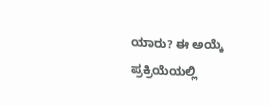ಯಾರು? ಈ ಅಯ್ಕೆ ಪ್ರಕ್ರಿಯೆಯಲ್ಲಿ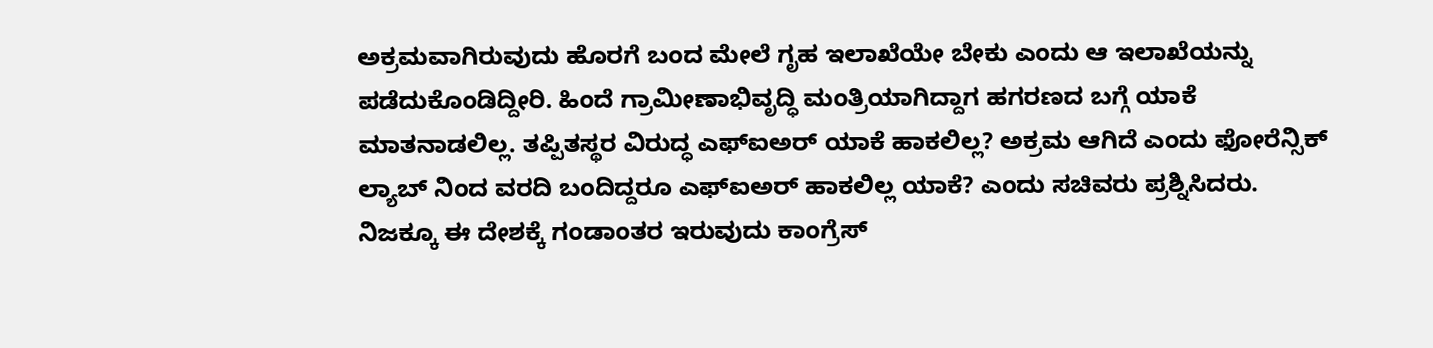ಅಕ್ರಮವಾಗಿರುವುದು ಹೊರಗೆ ಬಂದ ಮೇಲೆ ಗೃಹ ಇಲಾಖೆಯೇ ಬೇಕು ಎಂದು ಆ ಇಲಾಖೆಯನ್ನು ಪಡೆದುಕೊಂಡಿದ್ದೀರಿ. ಹಿಂದೆ ಗ್ರಾಮೀಣಾಭಿವೃದ್ಧಿ ಮಂತ್ರಿಯಾಗಿದ್ದಾಗ ಹಗರಣದ ಬಗ್ಗೆ ಯಾಕೆ ಮಾತನಾಡಲಿಲ್ಲ. ತಪ್ಪಿತಸ್ಥರ ವಿರುದ್ಧ ಎಫ್ಐಅರ್ ಯಾಕೆ ಹಾಕಲಿಲ್ಲ? ಅಕ್ರಮ ಆಗಿದೆ ಎಂದು ಫೋರೆನ್ಸಿಕ್ ಲ್ಯಾಬ್ ನಿಂದ ವರದಿ ಬಂದಿದ್ದರೂ ಎಫ್ಐಅರ್ ಹಾಕಲಿಲ್ಲ ಯಾಕೆ? ಎಂದು ಸಚಿವರು ಪ್ರಶ್ನಿಸಿದರು.
ನಿಜಕ್ಕೂ ಈ ದೇಶಕ್ಕೆ ಗಂಡಾಂತರ ಇರುವುದು ಕಾಂಗ್ರೆಸ್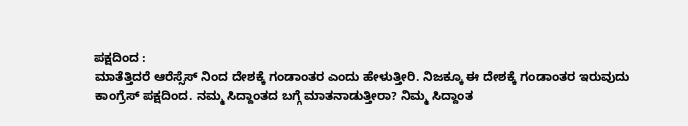ಪಕ್ಷದಿಂದ :
ಮಾತೆತ್ತಿದರೆ ಆರೆಸ್ಸೆಸ್ ನಿಂದ ದೇಶಕ್ಕೆ ಗಂಡಾಂತರ ಎಂದು ಹೇಳುತ್ತೀರಿ. ನಿಜಕ್ಕೂ ಈ ದೇಶಕ್ಕೆ ಗಂಡಾಂತರ ಇರುವುದು ಕಾಂಗ್ರೆಸ್ ಪಕ್ಷದಿಂದ. ನಮ್ಮ ಸಿದ್ದಾಂತದ ಬಗ್ಗೆ ಮಾತನಾಡುತ್ತೀರಾ? ನಿಮ್ಮ ಸಿದ್ದಾಂತ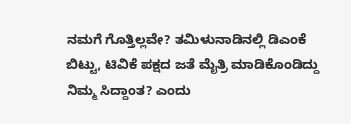ನಮಗೆ ಗೊತ್ತಿಲ್ಲವೇ? ತಮಿಳುನಾಡಿನಲ್ಲಿ ಡಿಎಂಕೆ ಬಿಟ್ಟು, ಟಿವಿಕೆ ಪಕ್ಷದ ಜತೆ ಮೈತ್ರಿ ಮಾಡಿಕೊಂಡಿದ್ದು ನಿಮ್ಮ ಸಿದ್ದಾಂತ? ಎಂದು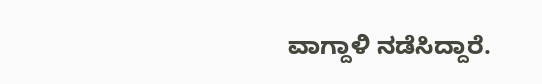ವಾಗ್ದಾಳಿ ನಡೆಸಿದ್ದಾರೆ.